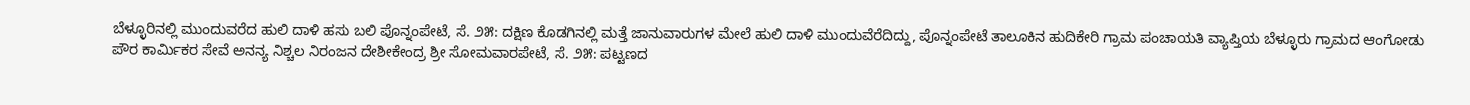ಬೆಳ್ಳೂರಿನಲ್ಲಿ ಮುಂದುವರೆದ ಹುಲಿ ದಾಳಿ ಹಸು ಬಲಿ ಪೊನ್ನಂಪೇಟೆ, ಸೆ. ೨೫: ದಕ್ಷಿಣ ಕೊಡಗಿನಲ್ಲಿ ಮತ್ತೆ ಜಾನುವಾರುಗಳ ಮೇಲೆ ಹುಲಿ ದಾಳಿ ಮುಂದುವೆರೆದಿದ್ದು, ಪೊನ್ನಂಪೇಟೆ ತಾಲೂಕಿನ ಹುದಿಕೇರಿ ಗ್ರಾಮ ಪಂಚಾಯತಿ ವ್ಯಾಪ್ತಿಯ ಬೆಳ್ಳೂರು ಗ್ರಾಮದ ಆಂಗೋಡು
ಪೌರ ಕಾರ್ಮಿಕರ ಸೇವೆ ಅನನ್ಯ ನಿಶ್ಚಲ ನಿರಂಜನ ದೇಶೀಕೇಂದ್ರ ಶ್ರೀ ಸೋಮವಾರಪೇಟೆ, ಸೆ. ೨೫: ಪಟ್ಟಣದ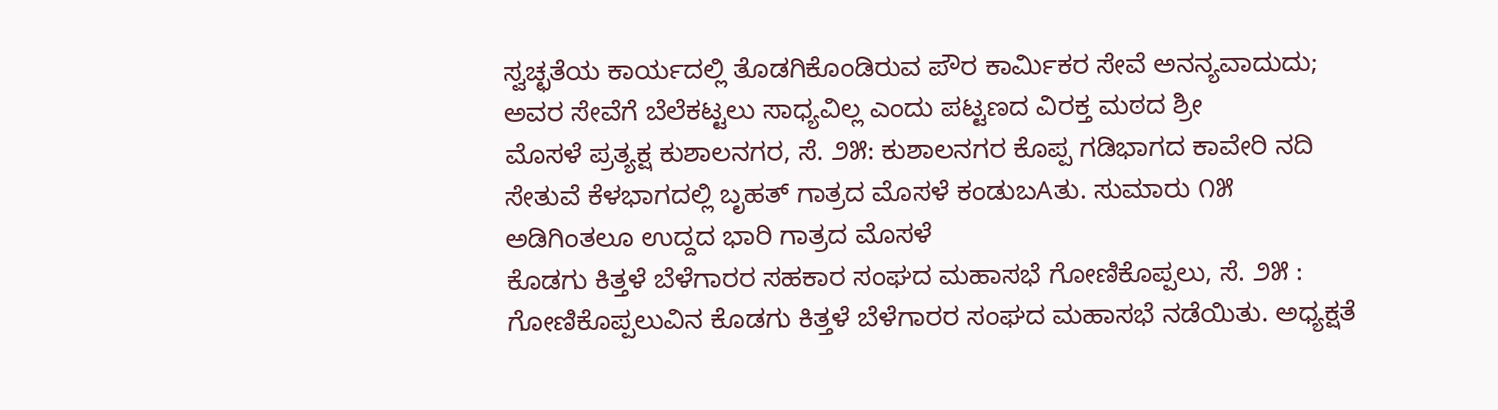ಸ್ವಚ್ಛತೆಯ ಕಾರ್ಯದಲ್ಲಿ ತೊಡಗಿಕೊಂಡಿರುವ ಪೌರ ಕಾರ್ಮಿಕರ ಸೇವೆ ಅನನ್ಯವಾದುದು; ಅವರ ಸೇವೆಗೆ ಬೆಲೆಕಟ್ಟಲು ಸಾಧ್ಯವಿಲ್ಲ ಎಂದು ಪಟ್ಟಣದ ವಿರಕ್ತ ಮಠದ ಶ್ರೀ
ಮೊಸಳೆ ಪ್ರತ್ಯಕ್ಷ ಕುಶಾಲನಗರ, ಸೆ. ೨೫: ಕುಶಾಲನಗರ ಕೊಪ್ಪ ಗಡಿಭಾಗದ ಕಾವೇರಿ ನದಿ ಸೇತುವೆ ಕೆಳಭಾಗದಲ್ಲಿ ಬೃಹತ್ ಗಾತ್ರದ ಮೊಸಳೆ ಕಂಡುಬAತು. ಸುಮಾರು ೧೫ ಅಡಿಗಿಂತಲೂ ಉದ್ದದ ಭಾರಿ ಗಾತ್ರದ ಮೊಸಳೆ
ಕೊಡಗು ಕಿತ್ತಳೆ ಬೆಳೆಗಾರರ ಸಹಕಾರ ಸಂಘದ ಮಹಾಸಭೆ ಗೋಣಿಕೊಪ್ಪಲು, ಸೆ. ೨೫ : ಗೋಣಿಕೊಪ್ಪಲುವಿನ ಕೊಡಗು ಕಿತ್ತಳೆ ಬೆಳೆಗಾರರ ಸಂಘದ ಮಹಾಸಭೆ ನಡೆಯಿತು. ಅಧ್ಯಕ್ಷತೆ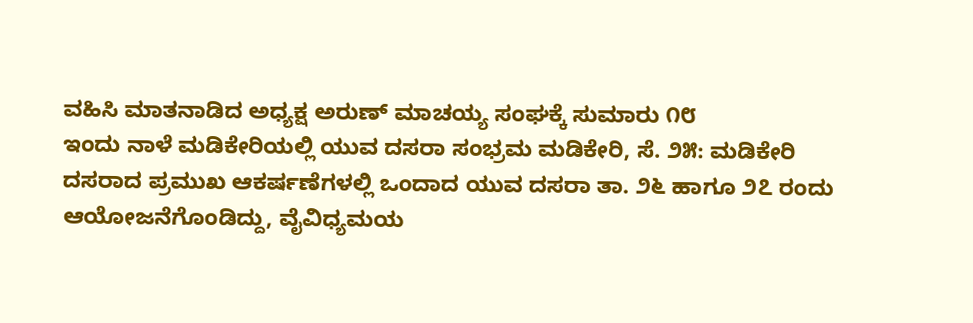ವಹಿಸಿ ಮಾತನಾಡಿದ ಅಧ್ಯಕ್ಷ ಅರುಣ್ ಮಾಚಯ್ಯ ಸಂಘಕ್ಕೆ ಸುಮಾರು ೧೮
ಇಂದು ನಾಳೆ ಮಡಿಕೇರಿಯಲ್ಲಿ ಯುವ ದಸರಾ ಸಂಭ್ರಮ ಮಡಿಕೇರಿ, ಸೆ. ೨೫: ಮಡಿಕೇರಿ ದಸರಾದ ಪ್ರಮುಖ ಆಕರ್ಷಣೆಗಳಲ್ಲಿ ಒಂದಾದ ಯುವ ದಸರಾ ತಾ. ೨೬ ಹಾಗೂ ೨೭ ರಂದು ಆಯೋಜನೆಗೊಂಡಿದ್ದು, ವೈವಿಧ್ಯಮಯ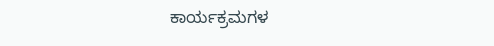ಕಾರ್ಯಕ್ರಮಗಳ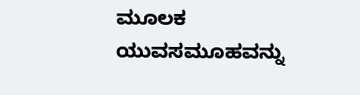ಮೂಲಕ ಯುವಸಮೂಹವನ್ನು